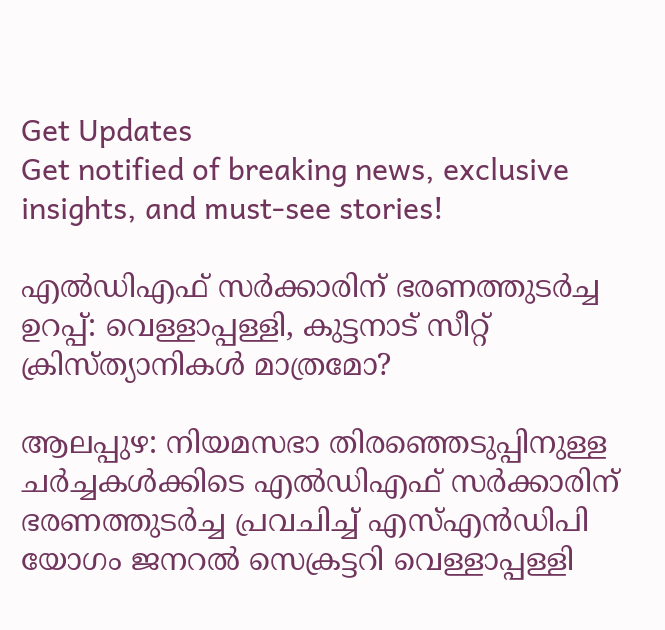Get Updates
Get notified of breaking news, exclusive insights, and must-see stories!

എൽഡിഎഫ് സർക്കാരിന് ഭരണത്തുടർച്ച ഉറപ്പ്: വെള്ളാപ്പള്ളി, കുട്ടനാട് സീറ്റ് ക്രിസ്ത്യാനികള്‍ മാത്രമോ?

ആലപ്പുഴ: നിയമസഭാ തിരഞ്ഞെടുപ്പിനുള്ള ചർച്ചകള്‍ക്കിടെ എൽഡിഎഫ് സർക്കാരിന് ഭരണത്തുടർച്ച പ്രവചിച്ച് എസ്എന്‍ഡിപി യോഗം ജനറല്‍ സെക്രട്ടറി വെള്ളാപ്പള്ളി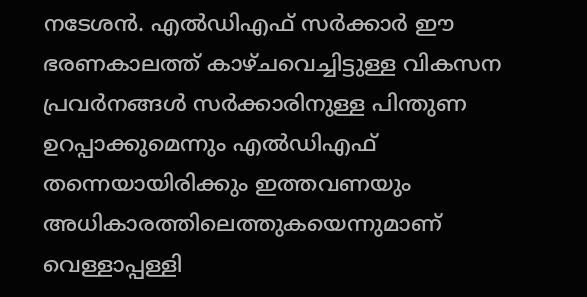നടേശന്‍. എൽഡിഎഫ് സർക്കാർ ഈ ഭരണകാലത്ത് കാഴ്ചവെച്ചിട്ടുള്ള വികസന പ്രവർനങ്ങള്‍ സർക്കാരിനുള്ള പിന്തുണ ഉറപ്പാക്കുമെന്നും എൽഡിഎഫ് തന്നെയായിരിക്കും ഇത്തവണയും അധികാരത്തിലെത്തുകയെന്നുമാണ് വെള്ളാപ്പള്ളി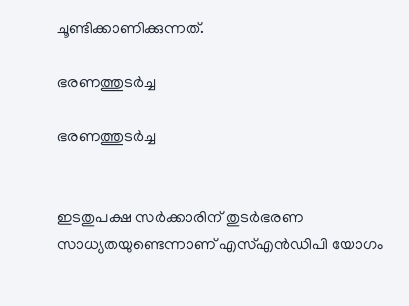ചൂണ്ടിക്കാണിക്കുന്നത്.

ഭരണത്തുടർച്ച

ഭരണത്തുടർച്ച


ഇടതുപക്ഷ സര്‍ക്കാരിന് തുടര്‍ഭരണ സാധ്യതയുണ്ടെന്നാണ് എസ്എന്‍ഡിപി യോഗം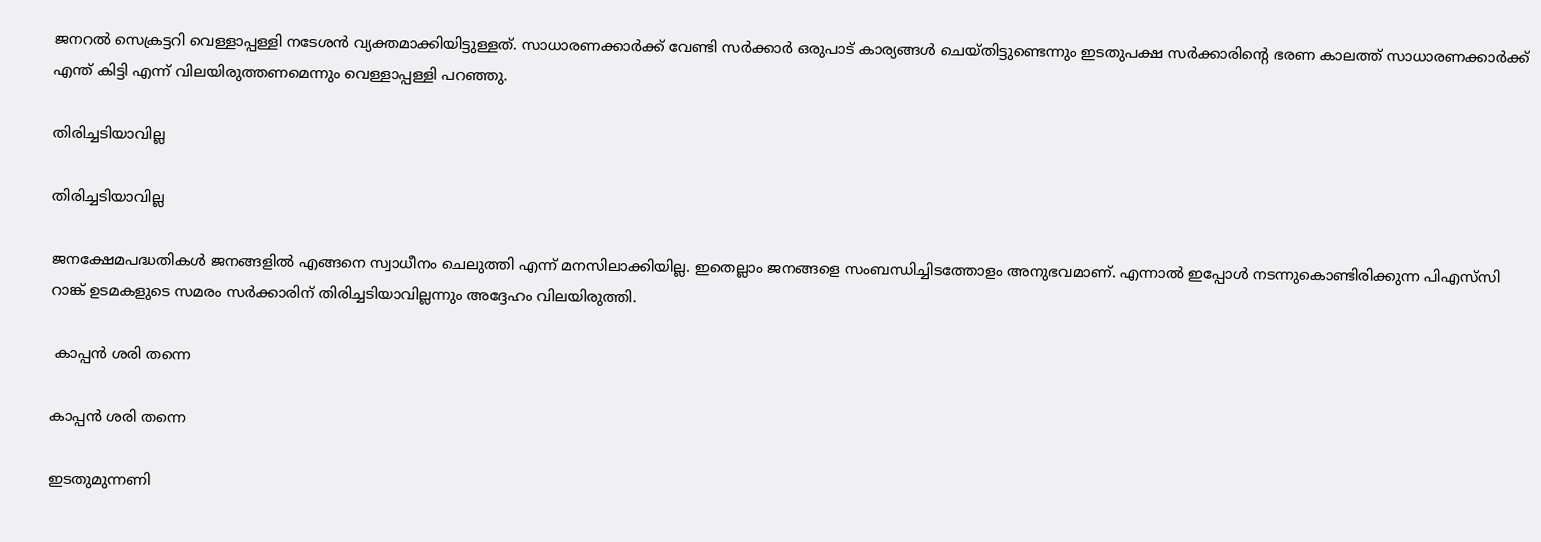ജനറല്‍ സെക്രട്ടറി വെള്ളാപ്പള്ളി നടേശന്‍ വ്യക്തമാക്കിയിട്ടുള്ളത്. സാധാരണക്കാര്‍ക്ക് വേണ്ടി സര്‍ക്കാര്‍ ഒരുപാട് കാര്യങ്ങള്‍ ചെയ്തിട്ടുണ്ടെന്നും ഇടതുപക്ഷ സര്‍ക്കാരിന്റെ ഭരണ കാലത്ത് സാധാരണക്കാര്‍ക്ക് എന്ത് കിട്ടി എന്ന് വിലയിരുത്തണമെന്നും വെള്ളാപ്പള്ളി പറഞ്ഞു.

തിരിച്ചടിയാവില്ല

തിരിച്ചടിയാവില്ല

ജനക്ഷേമപദ്ധതികള്‍ ജനങ്ങളില്‍ എങ്ങനെ സ്വാധീനം ചെലുത്തി എന്ന് മനസിലാക്കിയില്ല. ഇതെല്ലാം ജനങ്ങളെ സംബന്ധിച്ചിടത്തോളം അനുഭവമാണ്. എന്നാൽ ഇപ്പോള്‍ നടന്നുകൊണ്ടിരിക്കുന്ന പിഎസ്‌സി റാങ്ക് ഉടമകളുടെ സമരം സര്‍ക്കാരിന് തിരിച്ചടിയാവില്ലന്നും അദ്ദേഹം വിലയിരുത്തി.

 കാപ്പൻ ശരി തന്നെ

കാപ്പൻ ശരി തന്നെ

ഇടതുമുന്നണി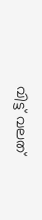വിട്ട് വലത്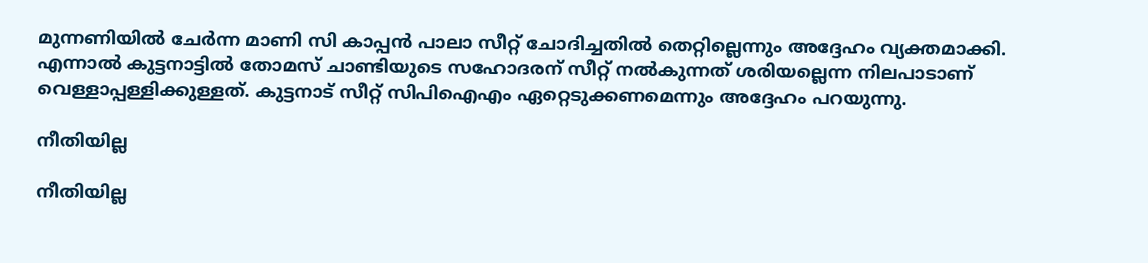മുന്നണിയിൽ ചേർന്ന മാണി സി കാപ്പന്‍ പാലാ സീറ്റ് ചോദിച്ചതില്‍ തെറ്റില്ലെന്നും അദ്ദേഹം വ്യക്തമാക്കി. എന്നാല്‍ കുട്ടനാട്ടില്‍ തോമസ് ചാണ്ടിയുടെ സഹോദരന് സീറ്റ് നല്‍കുന്നത് ശരിയല്ലെന്ന നിലപാടാണ് വെള്ളാപ്പള്ളിക്കുള്ളത്. കുട്ടനാട് സീറ്റ് സിപിഐഎം ഏറ്റെടുക്കണമെന്നും അദ്ദേഹം പറയുന്നു.

നീതിയില്ല

നീതിയില്ല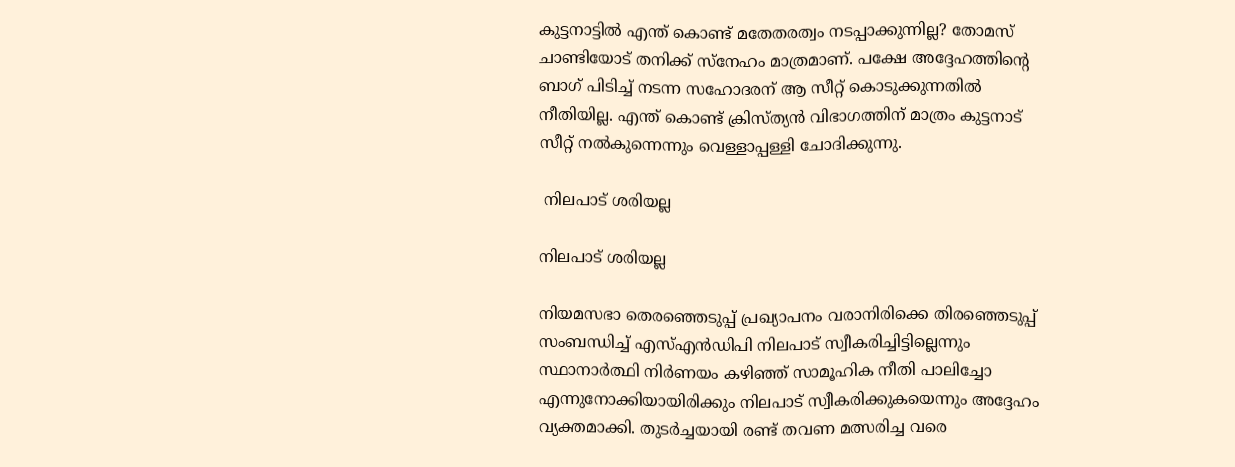കുട്ടനാട്ടില്‍ എന്ത് കൊണ്ട് മതേതരത്വം നടപ്പാക്കുന്നില്ല? തോമസ്‌ ചാണ്ടിയോട് തനിക്ക് സ്‌നേഹം മാത്രമാണ്. പക്ഷേ അദ്ദേഹത്തിന്റെ ബാഗ് പിടിച്ച് നടന്ന സഹോദരന് ആ സീറ്റ് കൊടുക്കുന്നതില്‍ നീതിയില്ല. എന്ത് കൊണ്ട് ക്രിസ്ത്യന്‍ വിഭാഗത്തിന് മാത്രം കുട്ടനാട് സീറ്റ് നല്‍കുന്നെന്നും വെള്ളാപ്പള്ളി ചോദിക്കുന്നു.

 നിലപാട് ശരിയല്ല

നിലപാട് ശരിയല്ല

നിയമസഭാ തെരഞ്ഞെടുപ്പ് പ്രഖ്യാപനം വരാനിരിക്കെ തിരഞ്ഞെടുപ്പ് സംബന്ധിച്ച് എസ്എന്‍ഡിപി നിലപാട് സ്വീകരിച്ചിട്ടില്ലെന്നും സ്ഥാനാര്‍ത്ഥി നിര്‍ണയം കഴിഞ്ഞ് സാമൂഹിക നീതി പാലിച്ചോ എന്നുനോക്കിയായിരിക്കും നിലപാട് സ്വീകരിക്കുകയെന്നും അദ്ദേഹം വ്യക്തമാക്കി. തുടർച്ചയായി രണ്ട് തവണ മത്സരിച്ച വരെ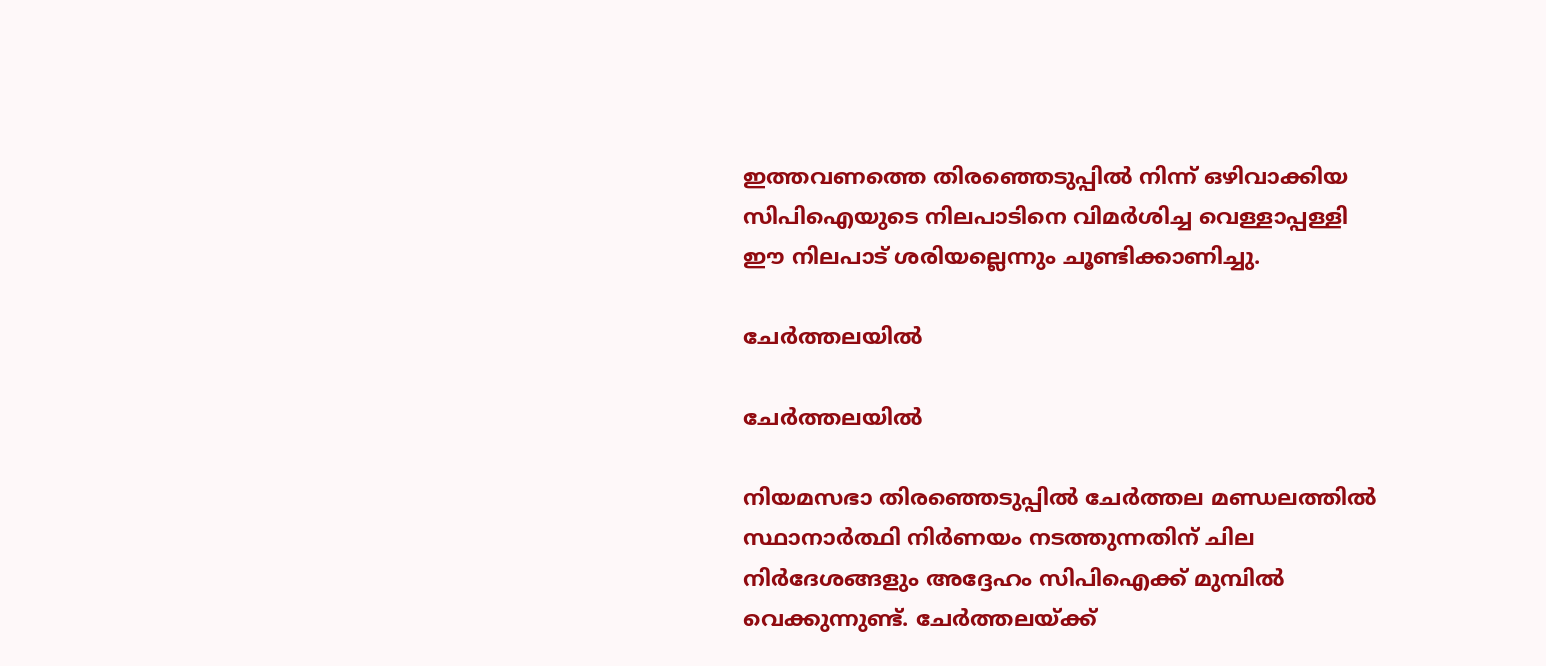ഇത്തവണത്തെ തിരഞ്ഞെടുപ്പിൽ നിന്ന് ഒഴിവാക്കിയ സിപിഐയുടെ നിലപാടിനെ വിമർശിച്ച വെള്ളാപ്പള്ളി ഈ നിലപാട് ശരിയല്ലെന്നും ചൂണ്ടിക്കാണിച്ചു.

ചേർത്തലയിൽ

ചേർത്തലയിൽ

നിയമസഭാ തിരഞ്ഞെടുപ്പിൽ ചേര്‍ത്തല മണ്ഡലത്തിൽ സ്ഥാനാര്‍ത്ഥി നിര്‍ണയം നടത്തുന്നതിന് ചില നിർദേശങ്ങളും അദ്ദേഹം സിപിഐക്ക് മുമ്പിൽ വെക്കുന്നുണ്ട്. ചേര്‍ത്തലയ്ക്ക്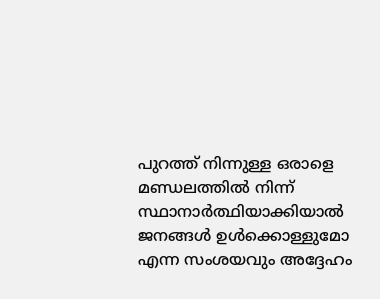പുറത്ത് നിന്നുള്ള ഒരാളെ മണ്ഡലത്തിൽ നിന്ന് സ്ഥാനാർത്ഥിയാക്കിയാൽ ജനങ്ങള്‍ ഉള്‍ക്കൊള്ളുമോ എന്ന സംശയവും അദ്ദേഹം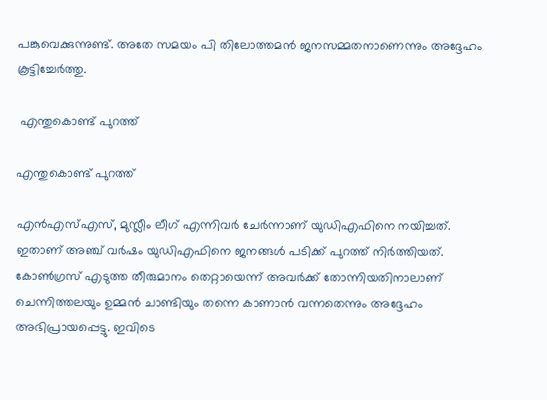പങ്കുവെക്കുന്നുണ്ട്. അതേ സമയം പി തിലോത്തമന്‍ ജനസമ്മതനാണെന്നും അദ്ദേഹം കൂട്ടിച്ചേർത്തു.

 എന്തുകൊണ്ട് പുറത്ത്

എന്തുകൊണ്ട് പുറത്ത്

എന്‍എസ്എസ്, മുസ്ലീം ലീഗ് എന്നിവര്‍ ചേര്‍ന്നാണ് യുഡിഎഫിനെ നയിച്ചത്. ഇതാണ് അഞ്ച് വര്‍ഷം യുഡിഎഫിനെ ജനങ്ങള്‍ പടിക്ക് പുറത്ത് നിര്‍ത്തിയത്. കോണ്‍ഗ്രസ് എടുത്ത തീരുമാനം തെറ്റായെന്ന് അവര്‍ക്ക് തോന്നിയതിനാലാണ് ചെന്നിത്തലയും ഉമ്മന്‍ ചാണ്ടിയും തന്നെ കാണാന്‍ വന്നതെന്നും അദ്ദേഹം അഭിപ്രായപ്പെട്ടു. ഇവിടെ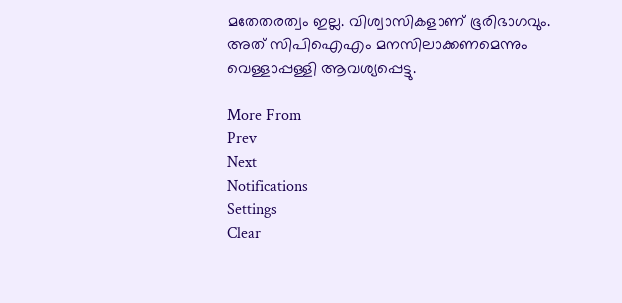മതേതരത്വം ഇല്ല. വിശ്വാസികളാണ് ഭൂരിഭാഗവും. അത് സിപിഐഎം മനസിലാക്കണമെന്നും വെള്ളാപ്പള്ളി ആവശ്യപ്പെട്ടു.

More From
Prev
Next
Notifications
Settings
Clear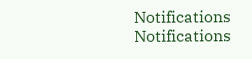Notifications
Notifications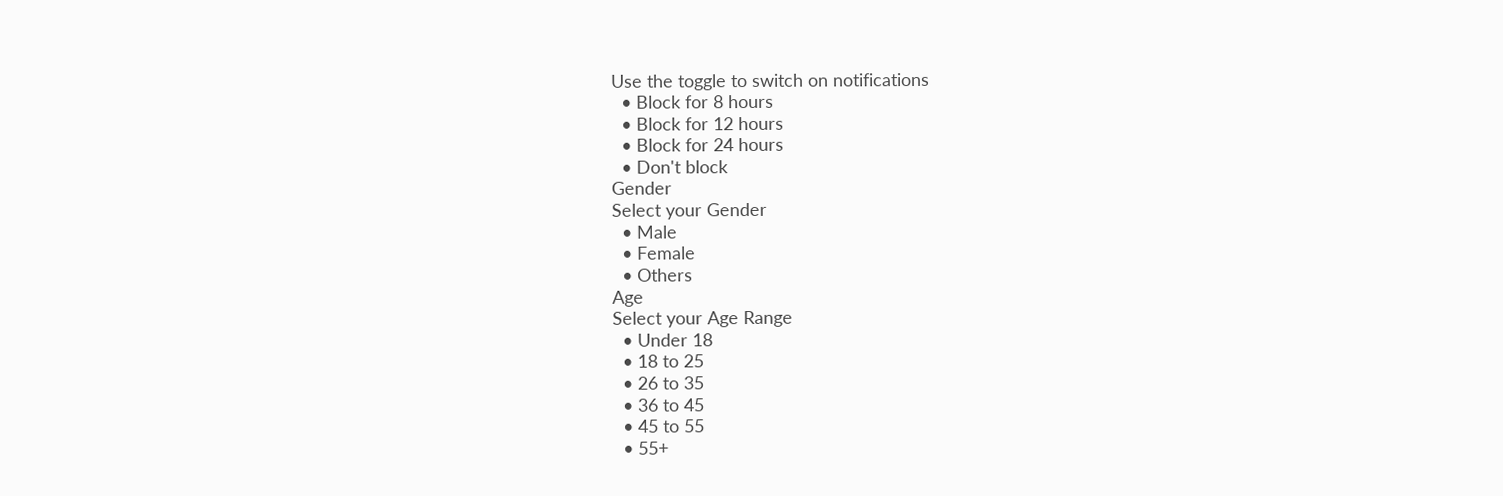Use the toggle to switch on notifications
  • Block for 8 hours
  • Block for 12 hours
  • Block for 24 hours
  • Don't block
Gender
Select your Gender
  • Male
  • Female
  • Others
Age
Select your Age Range
  • Under 18
  • 18 to 25
  • 26 to 35
  • 36 to 45
  • 45 to 55
  • 55+